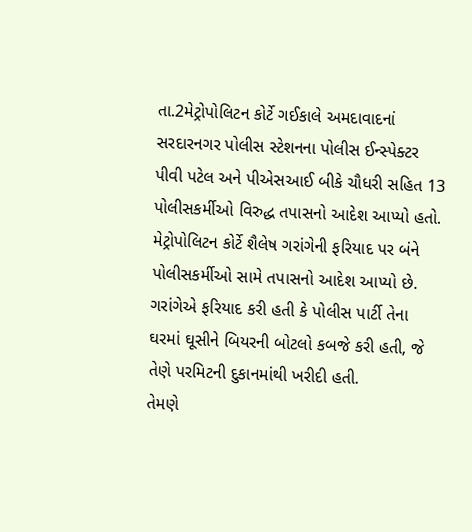તા.2મેટ્રોપોલિટન કોર્ટે ગઈકાલે અમદાવાદનાં સરદારનગર પોલીસ સ્ટેશનના પોલીસ ઈન્સ્પેક્ટર પીવી પટેલ અને પીએસઆઈ બીકે ચૌધરી સહિત 13 પોલીસકર્મીઓ વિરુદ્ધ તપાસનો આદેશ આપ્યો હતો.
મેટ્રોપોલિટન કોર્ટે શૈલેષ ગરાંગેની ફરિયાદ પર બંને પોલીસકર્મીઓ સામે તપાસનો આદેશ આપ્યો છે. ગરાંગેએ ફરિયાદ કરી હતી કે પોલીસ પાર્ટી તેના ઘરમાં ઘૂસીને બિયરની બોટલો કબજે કરી હતી, જે તેણે પરમિટની દુકાનમાંથી ખરીદી હતી.
તેમણે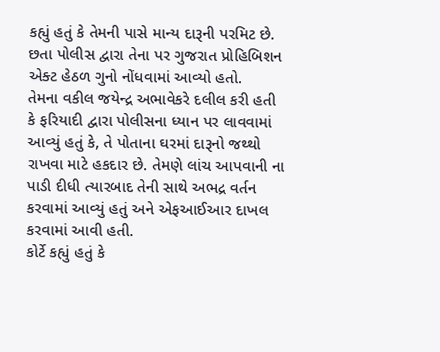કહ્યું હતું કે તેમની પાસે માન્ય દારૂની પરમિટ છે. છતા પોલીસ દ્વારા તેના પર ગુજરાત પ્રોહિબિશન એક્ટ હેઠળ ગુનો નોંધવામાં આવ્યો હતો.
તેમના વકીલ જયેન્દ્ર અભાવેકરે દલીલ કરી હતી કે ફરિયાદી દ્વારા પોલીસના ધ્યાન પર લાવવામાં આવ્યું હતું કે, તે પોતાના ઘરમાં દારૂનો જથ્થો રાખવા માટે હકદાર છે. તેમણે લાંચ આપવાની ના પાડી દીધી ત્યારબાદ તેની સાથે અભદ્ર વર્તન કરવામાં આવ્યું હતું અને એફઆઈઆર દાખલ કરવામાં આવી હતી.
કોર્ટે કહ્યું હતું કે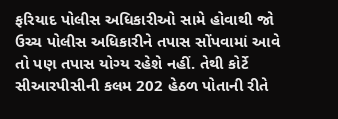ફરિયાદ પોલીસ અધિકારીઓ સામે હોવાથી જો ઉચ્ચ પોલીસ અધિકારીને તપાસ સોંપવામાં આવે તો પણ તપાસ યોગ્ય રહેશે નહીં. તેથી કોર્ટે સીઆરપીસીની કલમ 202 હેઠળ પોતાની રીતે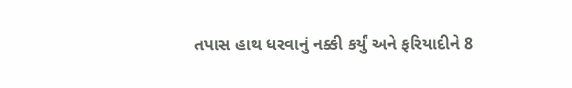તપાસ હાથ ધરવાનું નક્કી કર્યું અને ફરિયાદીને 8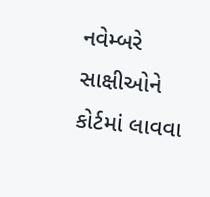નવેમ્બરે સાક્ષીઓને કોર્ટમાં લાવવા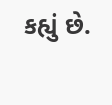કહ્યું છે.